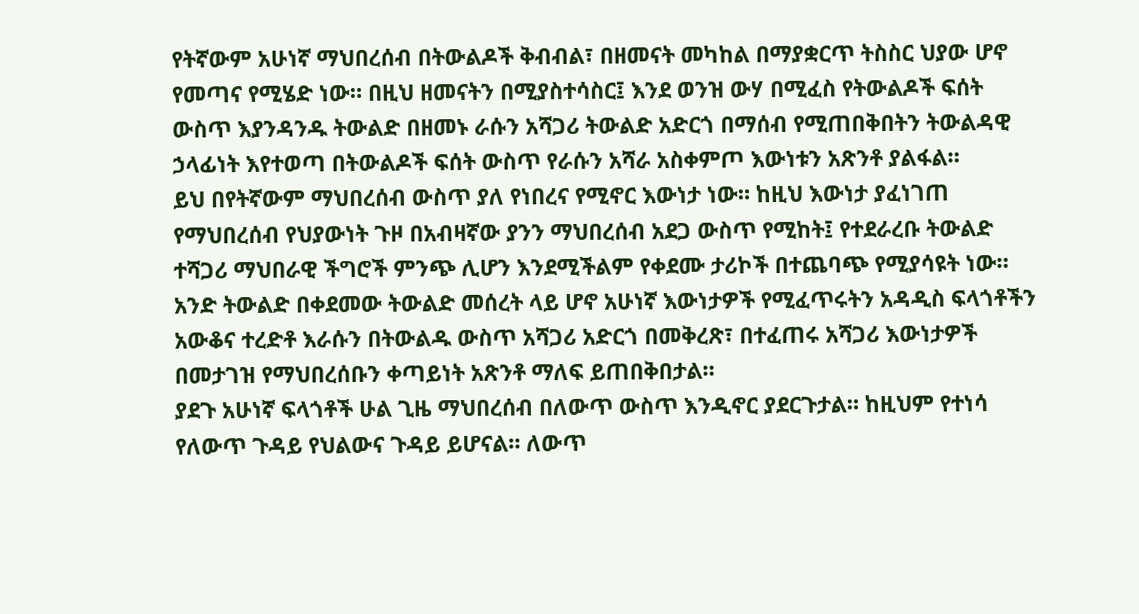የትኛውም አሁነኛ ማህበረሰብ በትውልዶች ቅብብል፣ በዘመናት መካከል በማያቋርጥ ትስስር ህያው ሆኖ የመጣና የሚሄድ ነው። በዚህ ዘመናትን በሚያስተሳስር፤ እንደ ወንዝ ውሃ በሚፈስ የትውልዶች ፍሰት ውስጥ እያንዳንዱ ትውልድ በዘመኑ ራሱን አሻጋሪ ትውልድ አድርጎ በማሰብ የሚጠበቅበትን ትውልዳዊ ኃላፊነት እየተወጣ በትውልዶች ፍሰት ውስጥ የራሱን አሻራ አስቀምጦ እውነቱን አጽንቶ ያልፋል።
ይህ በየትኛውም ማህበረሰብ ውስጥ ያለ የነበረና የሚኖር እውነታ ነው። ከዚህ እውነታ ያፈነገጠ የማህበረሰብ የህያውነት ጉዞ በአብዛኛው ያንን ማህበረሰብ አደጋ ውስጥ የሚከት፤ የተደራረቡ ትውልድ ተሻጋሪ ማህበራዊ ችግሮች ምንጭ ሊሆን እንደሚችልም የቀደሙ ታሪኮች በተጨባጭ የሚያሳዩት ነው።
አንድ ትውልድ በቀደመው ትውልድ መሰረት ላይ ሆኖ አሁነኛ እውነታዎች የሚፈጥሩትን አዳዲስ ፍላጎቶችን አውቆና ተረድቶ እራሱን በትውልዱ ውስጥ አሻጋሪ አድርጎ በመቅረጽ፣ በተፈጠሩ አሻጋሪ እውነታዎች በመታገዝ የማህበረሰቡን ቀጣይነት አጽንቶ ማለፍ ይጠበቅበታል።
ያደጉ አሁነኛ ፍላጎቶች ሁል ጊዜ ማህበረሰብ በለውጥ ውስጥ እንዲኖር ያደርጉታል። ከዚህም የተነሳ የለውጥ ጉዳይ የህልውና ጉዳይ ይሆናል። ለውጥ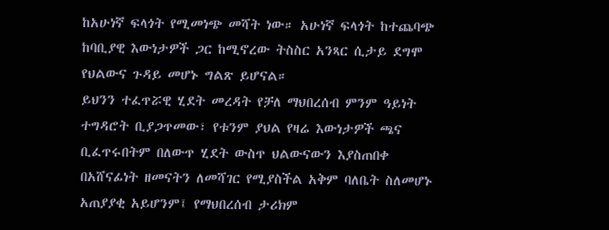ከአሁነኛ ፍላጎት የሚመነጭ መሻት ነው። አሁነኛ ፍላጎት ከተጨባጭ ከባቢያዊ እውነታዎች ጋር ከሚኖረው ትስስር አንጻር ሲታይ ደግሞ የህልውና ጉዳይ መሆኑ ግልጽ ይሆናል።
ይህንን ተፈጥሯዊ ሂደት መረዳት የቻለ ማህበረሰብ ምንም ዓይነት ተግዳሮት ቢያጋጥመው፣ የቱንም ያህል የዛሬ እውነታዎች ጫና ቢፈጥሩበትም በለውጥ ሂደት ውስጥ ህልውናውን እያስጠበቀ በአሸናፊነት ዘመናትን ለመሻገር የሚያስችል አቅም ባለቤት ስለመሆኑ አጠያያቂ አይሆንም፤ የማህበረሰብ ታሪክም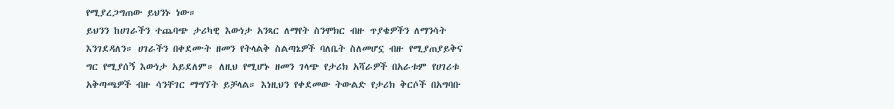የሚያረጋግጠው ይህንኑ ነው።
ይህንን ከሀገራችን ተጨባጭ ታሪካዊ እውነታ አንጻር ለማየት ስንሞክር ብዙ ጥያቄዎችን ለማንሳት እንገደዳለን። ሀገራችን በቀደሙት ዘመን የትላልቅ ስልጣኔዎች ባለቤት ስለመሆኗ ብዙ የሚያጠያይቅና ግር የሚያሰኝ እውነታ አይደለም። ለዚህ የሚሆኑ ዘመን ገላጭ የታሪክ አሻራዎች በአራቱም የሀገሪቱ አቅጣጫዎች ብዙ ሳንቸገር ማግኘት ይቻላል። እነዚህን የቀደመው ትውልድ የታሪክ ቅርሶች በአግባቡ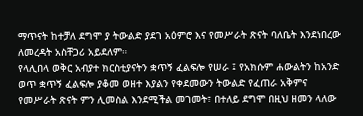ማጥናት ከተቻለ ደግሞ ያ ትውልድ ያደገ አዕምሮ እና የመሥራት ጽናት ባለቤት እንደነበረው ለመረዳት አስቸጋሪ አይደለም።
የላሊበላ ወቅር አብያተ ክርስቲያናትን ቋጥኝ ፈልፍሎ የሠራ ፤ የአክሱም ሐውልትን ከአንድ ወጥ ቋጥኝ ፈልፍሎ ያቆመ ወዘተ እያልን የቀደመውን ትውልድ የፈጠራ አቅምና የመሥራት ጽናት ምን ሊመስል እንደሚችል መገመት፣ በተለይ ደግሞ በዚህ ዘመን ላለው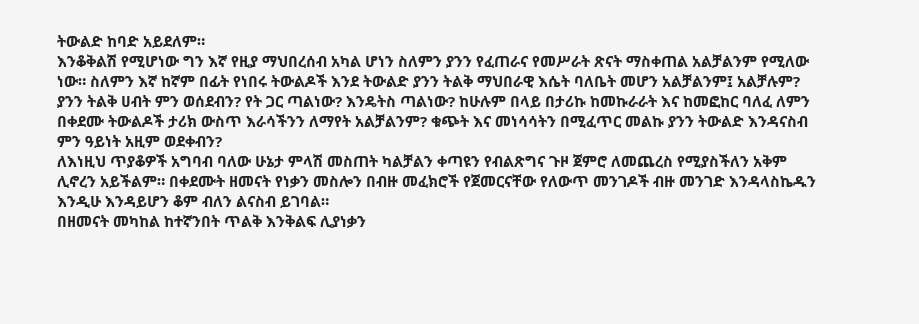ትውልድ ከባድ አይደለም።
እንቆቅልሽ የሚሆነው ግን እኛ የዚያ ማህበረሰብ አካል ሆነን ስለምን ያንን የፈጠራና የመሥራት ጽናት ማስቀጠል አልቻልንም የሚለው ነው። ስለምን እኛ ከኛም በፊት የነበሩ ትውልዶች እንደ ትውልድ ያንን ትልቅ ማህበራዊ እሴት ባለቤት መሆን አልቻልንም፤ አልቻሉም? ያንን ትልቅ ሀብት ምን ወሰደብን? የት ጋር ጣልነው? እንዴትስ ጣልነው? ከሁሉም በላይ በታሪኩ ከመኩራራት እና ከመፎከር ባለፈ ለምን በቀደሙ ትውልዶች ታሪክ ውስጥ እራሳችንን ለማየት አልቻልንም? ቁጭት እና መነሳሳትን በሚፈጥር መልኩ ያንን ትውልድ እንዳናስብ ምን ዓይነት አዚም ወደቀብን?
ለእነዚህ ጥያቆዎች አግባብ ባለው ሁኔታ ምላሽ መስጠት ካልቻልን ቀጣዩን የብልጽግና ጉዞ ጀምሮ ለመጨረስ የሚያስችለን አቅም ሊኖረን አይችልም። በቀደሙት ዘመናት የነቃን መስሎን በብዙ መፈክሮች የጀመርናቸው የለውጥ መንገዶች ብዙ መንገድ እንዳላስኬዱን እንዲሁ እንዳይሆን ቆም ብለን ልናስብ ይገባል።
በዘመናት መካከል ከተኛንበት ጥልቅ እንቅልፍ ሊያነቃን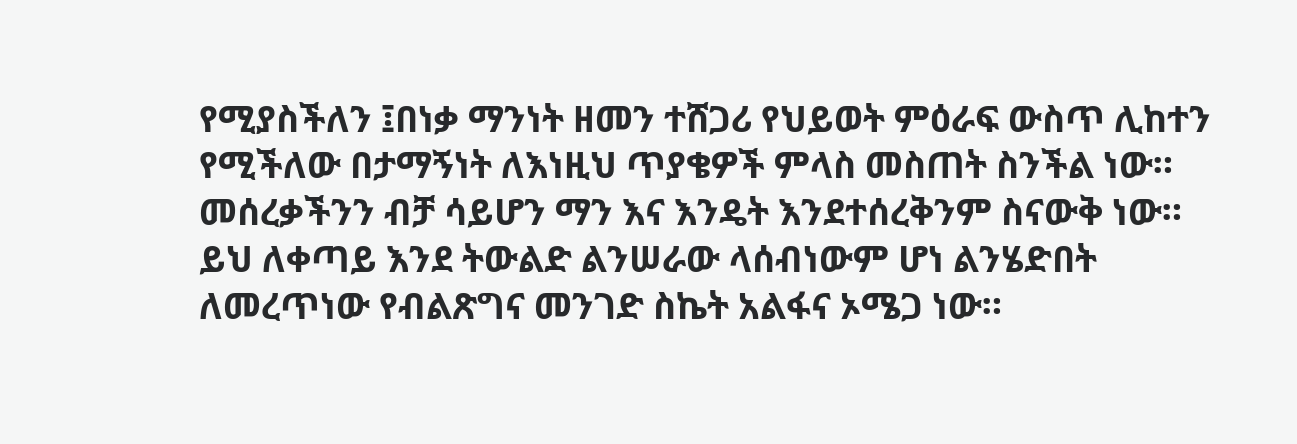የሚያስችለን ፤በነቃ ማንነት ዘመን ተሸጋሪ የህይወት ምዕራፍ ውስጥ ሊከተን የሚችለው በታማኝነት ለእነዚህ ጥያቄዎች ምላስ መስጠት ስንችል ነው። መሰረቃችንን ብቻ ሳይሆን ማን እና እንዴት እንደተሰረቅንም ስናውቅ ነው።
ይህ ለቀጣይ እንደ ትውልድ ልንሠራው ላሰብነውም ሆነ ልንሄድበት ለመረጥነው የብልጽግና መንገድ ስኬት አልፋና ኦሜጋ ነው።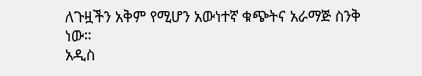ለጉዟችን አቅም የሚሆን አውነተኛ ቁጭትና አራማጅ ስንቅ ነው።
አዲስ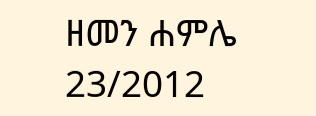ዘመን ሐምሌ 23/2012